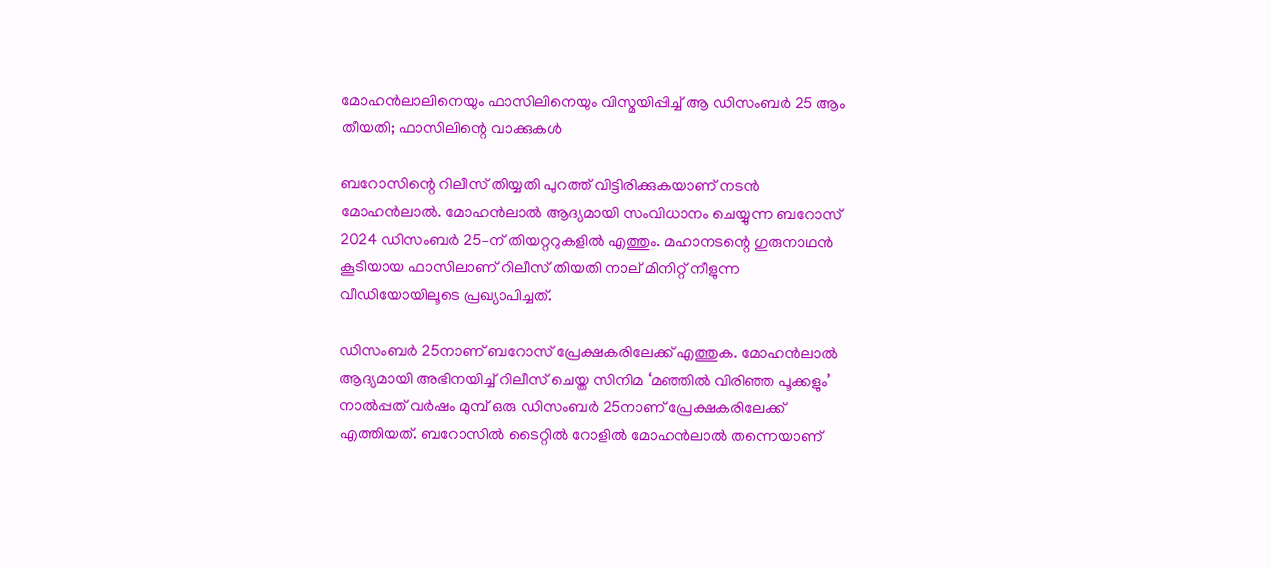മോഹൻലാലിനെയും ഫാസിലിനെയും വിസ്മയിപ്പിച്ച് ആ ഡിസംബർ 25 ആം തീയതി; ഫാസിലിന്റെ വാക്കുകൾ

ബറോസിന്റെ റിലീസ് തിയ്യതി പുറത്ത് വിട്ടിരിക്കുകയാണ് നടൻ മോഹൻലാൽ. മോഹൻലാൽ ആദ്യമായി സംവിധാനം ചെയ്യുന്ന ബറോസ് 2024 ഡിസംബർ 25–ന് തിയറ്ററുകളിൽ എത്തും. മഹാനടന്റെ ഗുരുനാഥൻ കൂടിയായ ഫാസിലാണ് റിലീസ് തിയതി നാല് മിനിറ്റ് നീളുന്ന വീഡിയോയിലൂടെ പ്രഖ്യാപിച്ചത്.

ഡിസംബർ 25നാണ് ബറോസ് പ്രേക്ഷകരിലേക്ക് എത്തുക. മോഹൻലാൽ ആദ്യമായി അഭിനയിച്ച് റിലീസ് ചെയ്ത സിനിമ ‘മഞ്ഞിൽ വിരിഞ്ഞ പൂക്കളും’ നാൽപ്പത് വർഷം മുമ്പ് ഒരു ഡിസംബർ 25നാണ് പ്രേക്ഷകരിലേക്ക് എത്തിയത്. ബറോസിൽ ടൈറ്റിൽ റോളിൽ മോഹൻലാൽ തന്നെയാണ്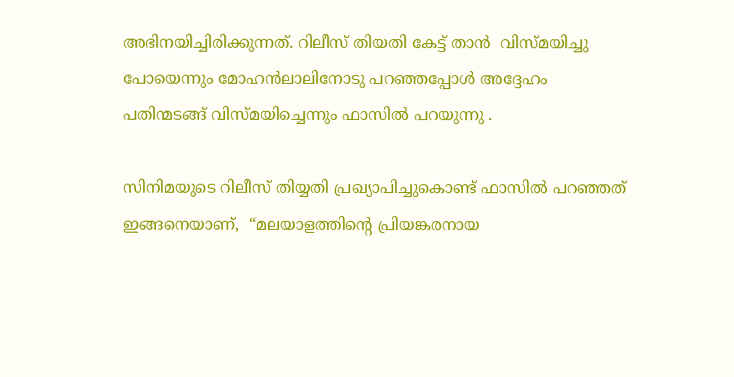അഭിനയിച്ചിരിക്കുന്നത്. റിലീസ് തിയതി കേട്ട് താൻ  വിസ്മയിച്ചു പോയെന്നും മോഹൻലാലിനോടു പറഞ്ഞപ്പോൾ അദ്ദേഹം പതിന്മടങ്ങ് വിസ്മയിച്ചെന്നും ഫാസിൽ പറയുന്നു .

സിനിമയുടെ റിലീസ് തിയ്യതി പ്രഖ്യാപിച്ചുകൊണ്ട് ഫാസിൽ പറഞ്ഞത് ഇങ്ങനെയാണ്,  “മലയാളത്തിന്റെ പ്രിയങ്കരനായ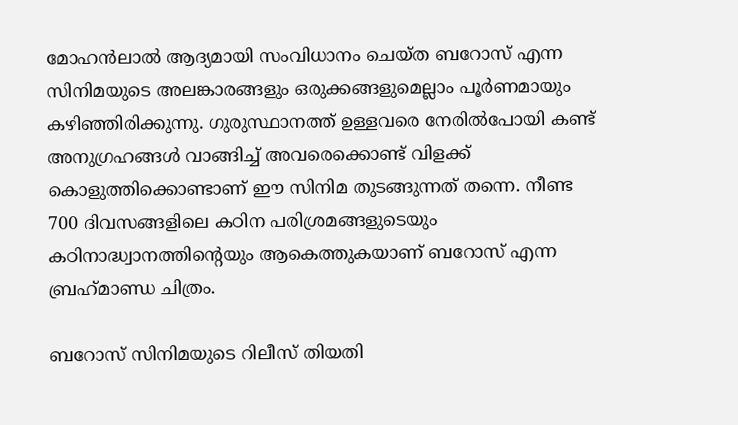മോഹന്‍ലാല്‍ ആദ്യമായി സംവിധാനം ചെയ്ത ബറോസ് എന്ന സിനിമയുടെ അലങ്കാരങ്ങളും ഒരുക്കങ്ങളുമെല്ലാം പൂര്‍ണമായും കഴിഞ്ഞിരിക്കുന്നു. ഗുരുസ്ഥാനത്ത് ഉള്ളവരെ നേരില്‍പോയി കണ്ട് അനുഗ്രഹങ്ങള്‍ വാങ്ങിച്ച് അവരെക്കൊണ്ട് വിളക്ക് കൊളുത്തിക്കൊണ്ടാണ് ഈ സിനിമ തുടങ്ങുന്നത് തന്നെ. നീണ്ട 700 ദിവസങ്ങളിലെ കഠിന പരിശ്രമങ്ങളുടെയും കഠിനാദ്ധ്വാനത്തിന്റെയും ആകെത്തുകയാണ് ബറോസ് എന്ന ബ്രഹ്‌മാണ്ഡ ചിത്രം.

ബറോസ് സിനിമയുടെ റിലീസ് തിയതി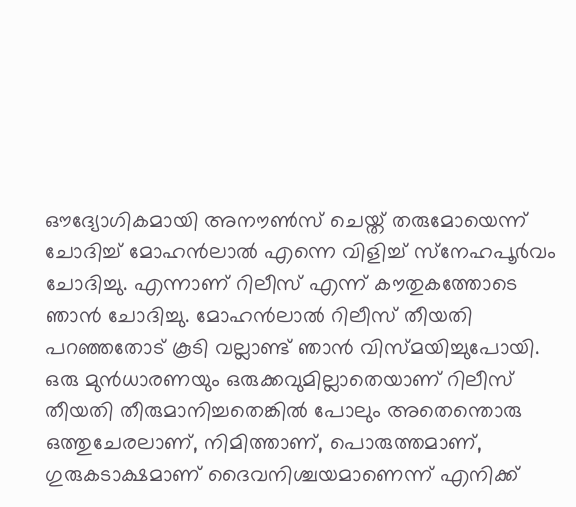ഔദ്യോഗികമായി അനൗണ്‍സ് ചെയ്ത് തരുമോയെന്ന് ചോദിച്ച് മോഹന്‍ലാല്‍ എന്നെ വിളിച്ച് സ്‌നേഹപൂര്‍വം ചോദിച്ചു. എന്നാണ് റിലീസ് എന്ന് കൗതുകത്തോടെ ഞാന്‍ ചോദിച്ചു. മോഹന്‍ലാല്‍ റിലീസ് തീയതി പറഞ്ഞതോട് കൂടി വല്ലാണ്ട് ഞാന്‍ വിസ്മയിച്ചുപോയി. ഒരു മുന്‍ധാരണയും ഒരുക്കവുമില്ലാതെയാണ് റിലീസ് തീയതി തീരുമാനിച്ചതെങ്കില്‍ പോലും അതെന്തൊരു ഒത്തുചേരലാണ്, നിമിത്താണ്, പൊരുത്തമാണ്, ഗുരുകടാക്ഷമാണ് ദൈവനിശ്ചയമാണെന്ന് എനിക്ക്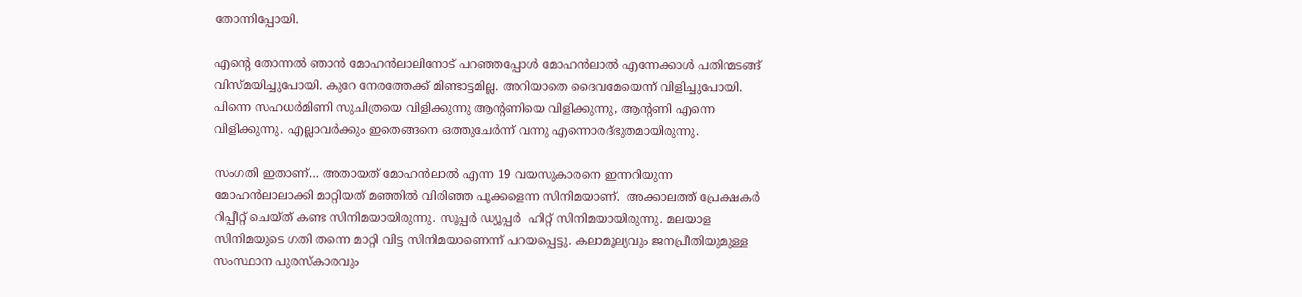തോന്നിപ്പോയി.

എന്റെ തോന്നല്‍ ഞാന്‍ മോഹന്‍ലാലിനോട് പറഞ്ഞപ്പോള്‍ മോഹന്‍ലാല്‍ എന്നേക്കാള്‍ പതിന്മടങ്ങ് വിസ്മയിച്ചുപോയി. കുറേ നേരത്തേക്ക് മിണ്ടാട്ടമില്ല. അറിയാതെ ദൈവമേയെന്ന് വിളിച്ചുപോയി. പിന്നെ സഹധര്‍മിണി സുചിത്രയെ വിളിക്കുന്നു ആന്റണിയെ വിളിക്കുന്നു, ആന്റണി എന്നെ വിളിക്കുന്നു. എല്ലാവര്‍ക്കും ഇതെങ്ങനെ ഒത്തുചേര്‍ന്ന് വന്നു എന്നൊരദ്ഭുതമായിരുന്നു.

സംഗതി ഇതാണ്… അതായത് മോഹന്‍ലാല്‍ എന്ന 19 വയസുകാരനെ ഇന്നറിയുന്ന മോഹന്‍ലാലാക്കി മാറ്റിയത് മഞ്ഞില്‍ വിരിഞ്ഞ പൂക്കളെന്ന സിനിമയാണ്.  അക്കാലത്ത് പ്രേക്ഷകര്‍ റിപ്പീറ്റ് ചെയ്ത് കണ്ട സിനിമയായിരുന്നു. സൂപ്പര്‍ ഡ്യൂപ്പർ  ഹിറ്റ് സിനിമയായിരുന്നു. മലയാള സിനിമയുടെ ഗതി തന്നെ മാറ്റി വിട്ട സിനിമയാണെന്ന് പറയപ്പെട്ടു. കലാമൂല്യവും ജനപ്രീതിയുമുള്ള സംസ്ഥാന പുരസ്‌കാരവും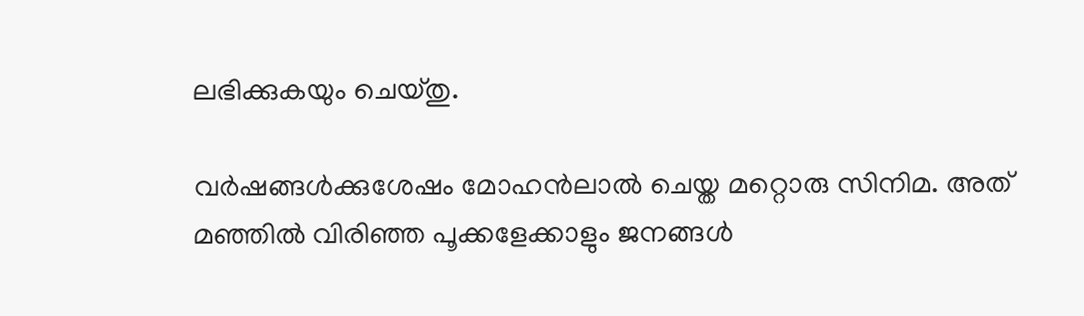ലഭിക്കുകയും ചെയ്തു.

വര്‍ഷങ്ങള്‍ക്കുശേഷം മോഹന്‍ലാല്‍ ചെയ്ത മറ്റൊരു സിനിമ. അത് മഞ്ഞില്‍ വിരിഞ്ഞ പൂക്കളേക്കാളും ജനങ്ങള്‍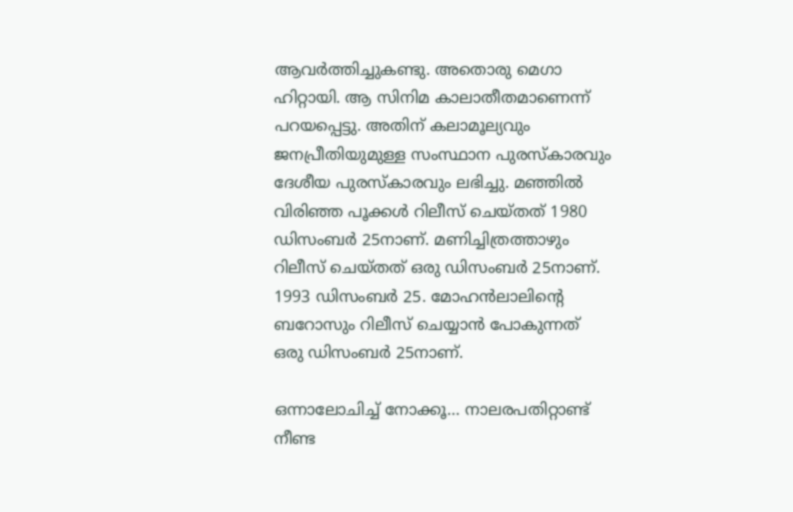ആവര്‍ത്തിച്ചുകണ്ടു. അതൊരു മെഗാ ഹിറ്റായി. ആ സിനിമ കാലാതീതമാണെന്ന് പറയപ്പെട്ടു. അതിന് കലാമൂല്യവും ജനപ്രീതിയുമുള്ള സംസ്ഥാന പുരസ്‌കാരവും ദേശീയ പുരസ്‌കാരവും ലഭിച്ചു. മഞ്ഞില്‍ വിരിഞ്ഞ പൂക്കള്‍ റിലീസ് ചെയ്തത് 1980 ഡിസംബര്‍ 25നാണ്. മണിച്ചിത്രത്താഴും റിലീസ് ചെയ്തത് ഒരു ഡിസംബര്‍ 25നാണ്. 1993 ഡിസംബര്‍ 25. മോഹന്‍ലാലിന്റെ ബറോസും റിലീസ് ചെയ്യാന്‍ പോകുന്നത് ഒരു ഡിസംബര്‍ 25നാണ്.

ഒന്നാലോചിച്ച് നോക്കൂ‌… നാലരപതിറ്റാണ്ട് നീണ്ട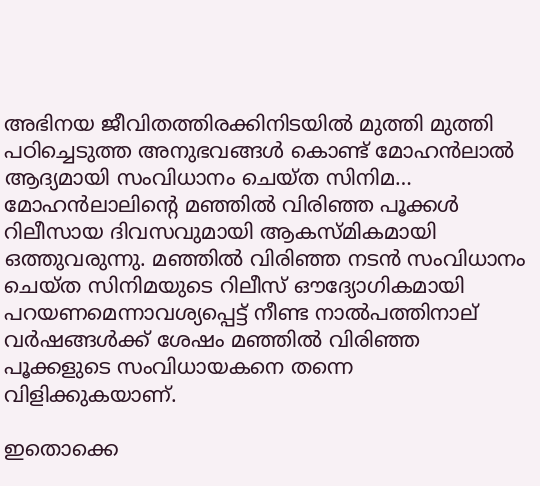അഭിനയ ജീവിതത്തിരക്കിനിടയില്‍ മുത്തി മുത്തി പഠിച്ചെടുത്ത അനുഭവങ്ങള്‍ കൊണ്ട് മോഹന്‍ലാല്‍ ആദ്യമായി സംവിധാനം ചെയ്ത സിനിമ… മോഹന്‍ലാലിന്റെ മഞ്ഞില്‍ വിരിഞ്ഞ പൂക്കള്‍ റിലീസായ ദിവസവുമായി ആകസ്മികമായി ഒത്തുവരുന്നു. മഞ്ഞില്‍ വിരിഞ്ഞ നടന്‍ സംവിധാനം ചെയ്ത സിനിമയുടെ റിലീസ് ഔദ്യോഗികമായി പറയണമെന്നാവശ്യപ്പെട്ട് നീണ്ട നാല്‍പത്തിനാല് വര്‍ഷങ്ങള്‍ക്ക് ശേഷം മഞ്ഞില്‍ വിരിഞ്ഞ പൂക്കളുടെ സംവിധായകനെ തന്നെ വിളിക്കുകയാണ്.

ഇതൊക്കെ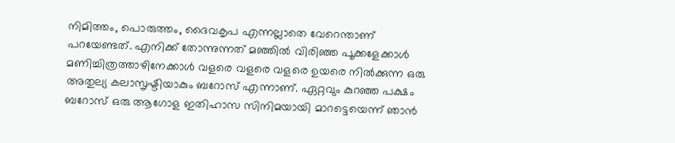നിമിത്തം, പൊരുത്തം, ദൈവകൃപ എന്നല്ലാതെ വേറെന്താണ് പറയേണ്ടത്. എനിക്ക് തോന്നുന്നത് മഞ്ഞില്‍ വിരിഞ്ഞ പൂക്കളേക്കാള്‍ മണിച്ചിത്രത്താഴിനേക്കാള്‍ വളരെ വളരെ വളരെ ഉയരെ നില്‍ക്കുന്ന ഒരു അതുല്യ കലാസൃഷ്ടിയാകും ബറോസ് എന്നാണ്. ഏറ്റവും കുറഞ്ഞ പക്ഷം ബറോസ് ഒരു ആഗോള ഇതിഹാസ സിനിമയായി മാറട്ടെയെന്ന് ഞാന്‍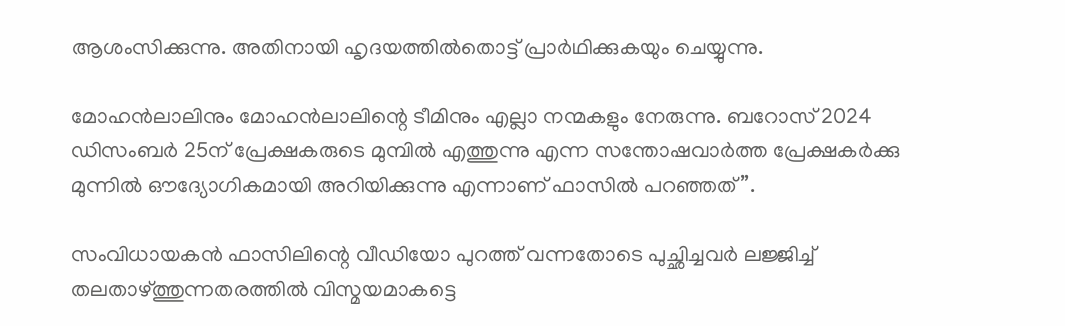ആശംസിക്കുന്നു. അതിനായി ഹൃദയത്തില്‍തൊട്ട് പ്രാര്‍ഥിക്കുകയും ചെയ്യുന്നു.

മോഹന്‍ലാലിനും മോഹന്‍ലാലിന്റെ ടീമിനും എല്ലാ നന്മകളും നേരുന്നു. ബറോസ് 2024 ഡിസംബര്‍ 25ന് പ്രേക്ഷകരുടെ മുമ്പില്‍ എത്തുന്നു എന്ന സന്തോഷവാര്‍ത്ത പ്രേക്ഷകര്‍ക്കു മുന്നില്‍ ഔദ്യോഗികമായി അറിയിക്കുന്നു എന്നാണ് ഫാസിൽ പറഞ്ഞത്”.

സംവിധായകൻ ഫാസിലിന്റെ വീഡിയോ പുറത്ത് വന്നതോടെ പുച്ഛിച്ചവർ ലജ്ജിച്ച് തലതാഴ്ത്തുന്നതരത്തിൽ വിസ്മയമാകട്ടെ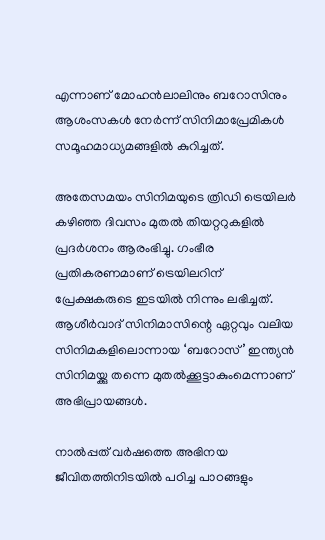എന്നാണ് മോഹൻലാലിനും ബറോസിനും ആശംസകൾ നേർന്ന് സിനിമാപ്രേമികൾ സമൂഹമാധ്യമങ്ങളിൽ കുറിച്ചത്.

അതേസമയം സിനിമയുടെ ത്രിഡി ട്രെയിലർ കഴിഞ്ഞ ദിവസം മുതൽ തിയറ്ററുകളിൽ പ്രദർശനം ആരംഭിച്ചു. ഗംഭീര പ്രതികരണമാണ് ട്രെയിലറിന് പ്രേക്ഷകരുടെ ഇടയിൽ നിന്നും ലഭിച്ചത്. ആശീർവാദ് സിനിമാസിന്റെ ഏറ്റവും വലിയ സിനിമകളിലൊന്നായ ‘ബറോസ്’ ഇന്ത്യൻ സിനിമയ്ക്കു തന്നെ മുതൽക്കൂട്ടാകുംമെന്നാണ് അഭിപ്രായങ്ങൾ.

നാൽപ്പത് വർഷത്തെ അഭിനയ ജീവിതത്തിനിടയിൽ പഠിച്ച പാഠങ്ങളും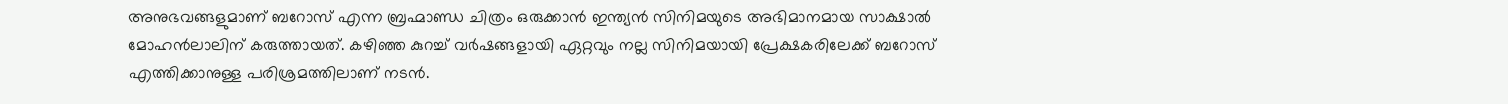അനുഭവങ്ങളുമാണ് ബറോസ് എന്ന ബ്രഹ്മാണ്ഡ ചിത്രം ഒരുക്കാൻ ഇന്ത്യൻ സിനിമയുടെ അഭിമാനമായ സാക്ഷാൽ മോഹൻലാലിന് കരുത്തായത്. കഴിഞ്ഞ കുറച്ച് വർഷങ്ങളായി ഏറ്റവും നല്ല സിനിമയായി പ്രേക്ഷകരിലേക്ക് ബറോസ് എത്തിക്കാനുള്ള പരിശ്രമത്തിലാണ് നടൻ.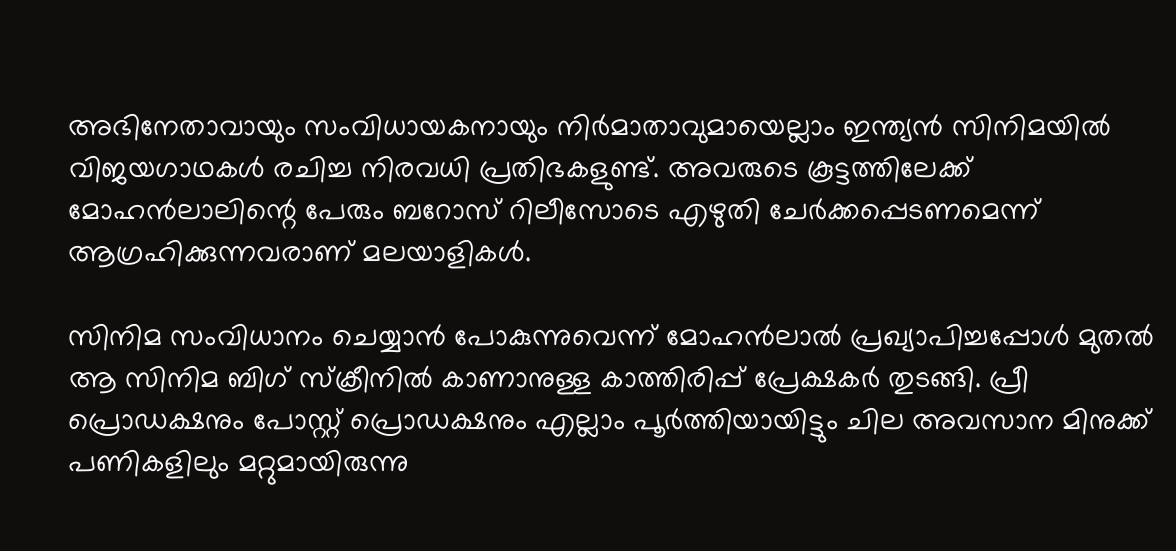അഭിനേതാവായും സംവിധായകനായും നിർമാതാവുമായെല്ലാം ഇന്ത്യൻ സിനിമയിൽ വിജയഗാഥകൾ രചിച്ച നിരവധി പ്രതിഭകളുണ്ട്. അവരുടെ കൂട്ടത്തിലേക്ക് മോഹൻലാലിന്റെ പേരും ബറോസ് റിലീസോടെ എഴുതി ചേർക്കപ്പെടണമെന്ന് ആഗ്രഹിക്കുന്നവരാണ് മലയാളികൾ.

സിനിമ സംവിധാനം ചെയ്യാൻ പോകുന്നുവെന്ന് മോഹൻലാൽ പ്രഖ്യാപിച്ചപ്പോൾ മുതൽ ആ സിനിമ ബിഗ് സ്ക്രീനിൽ കാണാനുള്ള കാത്തിരിപ്പ് പ്രേക്ഷകർ തുടങ്ങി. പ്രീ പ്രൊഡക്ഷനും പോസ്റ്റ് പ്രൊഡക്ഷനും എല്ലാം പൂർത്തിയായിട്ടും ചില അവസാന മിനുക്ക് പണികളിലും മറ്റുമായിരുന്നു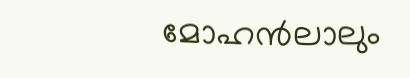മോഹൻലാലും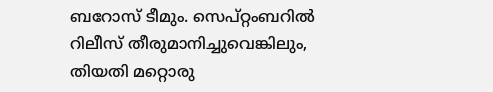ബറോസ് ടീമും. സെപ്റ്റംബറിൽ റിലീസ് തീരുമാനിച്ചുവെങ്കിലും, തിയതി മറ്റൊരു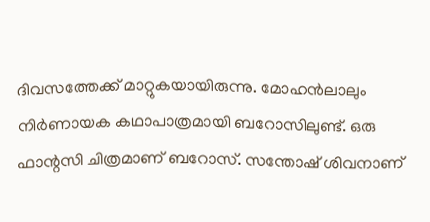ദിവസത്തേക്ക് മാറ്റുകയായിരുന്നു. മോഹൻലാലും നിര്‍ണായക കഥാപാത്രമായി ബറോസിലുണ്ട്. ഒരു ഫാന്റസി ചിത്രമാണ് ബറോസ്. സന്തോഷ് ശിവനാണ്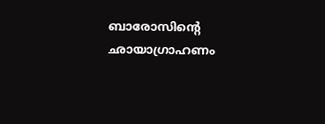ബാരോസിന്റെ ഛായാഗ്രാഹണം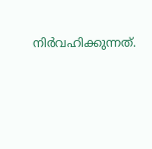നിര്‍വഹിക്കുന്നത്.